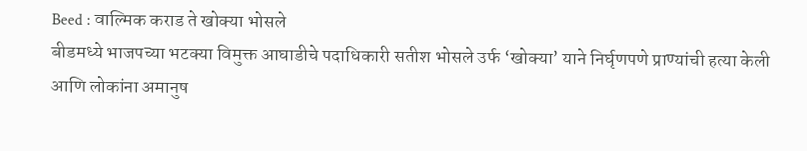Beed : वाल्मिक कराड ते खोक्या भोसले
बीडमध्ये भाजपच्या भटक्या विमुक्त आघाडीचे पदाधिकारी सतीश भोसले उर्फ ‘खोक्या’ याने निर्घृणपणे प्राण्यांची हत्या केली आणि लोकांना अमानुष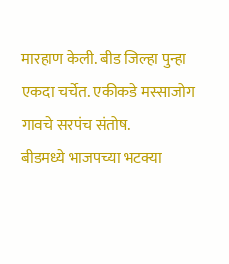मारहाण केली. बीड जिल्हा पुन्हा एकदा चर्चेत. एकीकडे मस्साजोग गावचे सरपंच संतोष.
बीडमध्ये भाजपच्या भटक्या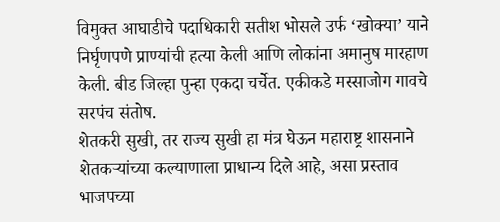विमुक्त आघाडीचे पदाधिकारी सतीश भोसले उर्फ ‘खोक्या’ याने निर्घृणपणे प्राण्यांची हत्या केली आणि लोकांना अमानुष मारहाण केली. बीड जिल्हा पुन्हा एकदा चर्चेत. एकीकडे मस्साजोग गावचे सरपंच संतोष.
शेतकरी सुखी, तर राज्य सुखी हा मंत्र घेऊन महाराष्ट्र शासनाने शेतकऱ्यांच्या कल्याणाला प्राधान्य दिले आहे, असा प्रस्ताव भाजपच्या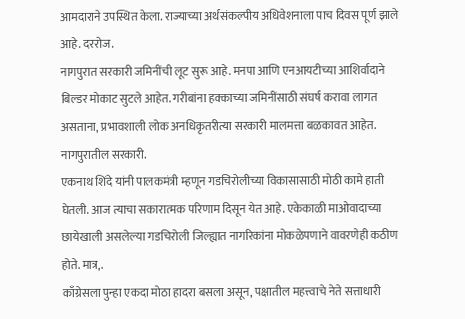आमदाराने उपस्थित केला. राज्याच्या अर्थसंकल्पीय अधिवेशनाला पाच दिवस पूर्ण झाले आहे. दररोज.
नागपुरात सरकारी जमिनींची लूट सुरू आहे. मनपा आणि एनआयटीच्या आशिर्वादाने बिल्डर मोकाट सुटले आहेत. गरीबांना हक्काच्या जमिनींसाठी संघर्ष करावा लागत असताना, प्रभावशाली लोक अनधिकृतरीत्या सरकारी मालमत्ता बळकावत आहेत. नागपुरातील सरकारी.
एकनाथ शिंदे यांनी पालकमंत्री म्हणून गडचिरोलीच्या विकासासाठी मोठी कामे हाती घेतली. आज त्याचा सकारात्मक परिणाम दिसून येत आहे. एकेकाळी माओवादाच्या छायेखाली असलेल्या गडचिरोली जिल्ह्यात नागरिकांना मोकळेपणाने वावरणेही कठीण होते. मात्र,.
काँग्रेसला पुन्हा एकदा मोठा हादरा बसला असून, पक्षातील महत्त्वाचे नेते सत्ताधारी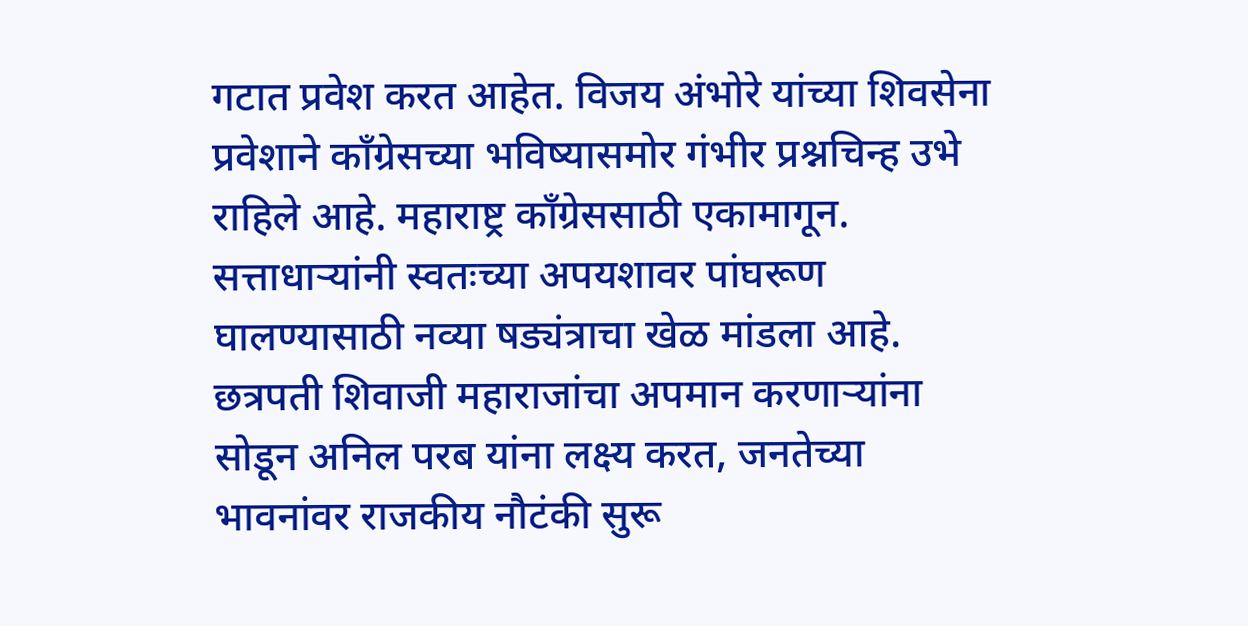गटात प्रवेश करत आहेत. विजय अंभोरे यांच्या शिवसेना प्रवेशाने काँग्रेसच्या भविष्यासमोर गंभीर प्रश्नचिन्ह उभे राहिले आहे. महाराष्ट्र काँग्रेससाठी एकामागून.
सत्ताधाऱ्यांनी स्वतःच्या अपयशावर पांघरूण घालण्यासाठी नव्या षड्यंत्राचा खेळ मांडला आहे. छत्रपती शिवाजी महाराजांचा अपमान करणाऱ्यांना सोडून अनिल परब यांना लक्ष्य करत, जनतेच्या भावनांवर राजकीय नौटंकी सुरू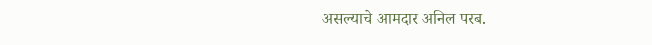असल्याचे आमदार अनिल परब.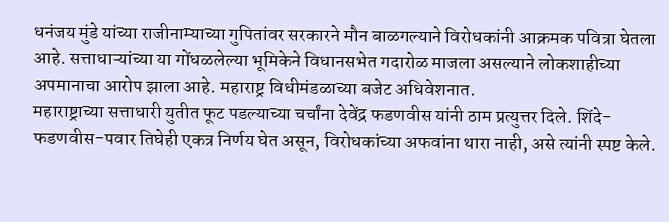धनंजय मुंडे यांच्या राजीनाम्याच्या गुपितांवर सरकारने मौन बाळगल्याने विरोधकांनी आक्रमक पवित्रा घेतला आहे. सत्ताधाऱ्यांच्या या गोंधळलेल्या भूमिकेने विधानसभेत गदारोळ माजला असल्याने लोकशाहीच्या अपमानाचा आरोप झाला आहे. महाराष्ट्र विधीमंडळाच्या बजेट अधिवेशनात.
महाराष्ट्राच्या सत्ताधारी युतीत फूट पडल्याच्या चर्चांना देवेंद्र फडणवीस यांनी ठाम प्रत्युत्तर दिले. शिंदे-फडणवीस-पवार तिघेही एकत्र निर्णय घेत असून, विरोधकांच्या अफवांना थारा नाही, असे त्यांनी स्पष्ट केले.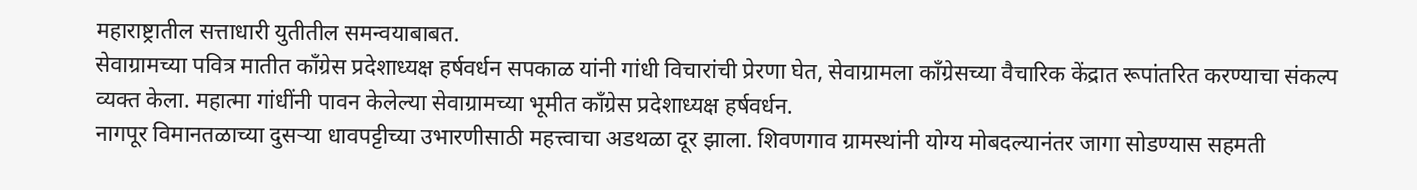महाराष्ट्रातील सत्ताधारी युतीतील समन्वयाबाबत.
सेवाग्रामच्या पवित्र मातीत काँग्रेस प्रदेशाध्यक्ष हर्षवर्धन सपकाळ यांनी गांधी विचारांची प्रेरणा घेत, सेवाग्रामला काँग्रेसच्या वैचारिक केंद्रात रूपांतरित करण्याचा संकल्प व्यक्त केला. महात्मा गांधींनी पावन केलेल्या सेवाग्रामच्या भूमीत काँग्रेस प्रदेशाध्यक्ष हर्षवर्धन.
नागपूर विमानतळाच्या दुसऱ्या धावपट्टीच्या उभारणीसाठी महत्त्वाचा अडथळा दूर झाला. शिवणगाव ग्रामस्थांनी योग्य मोबदल्यानंतर जागा सोडण्यास सहमती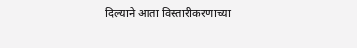दिल्याने आता विस्तारीकरणाच्या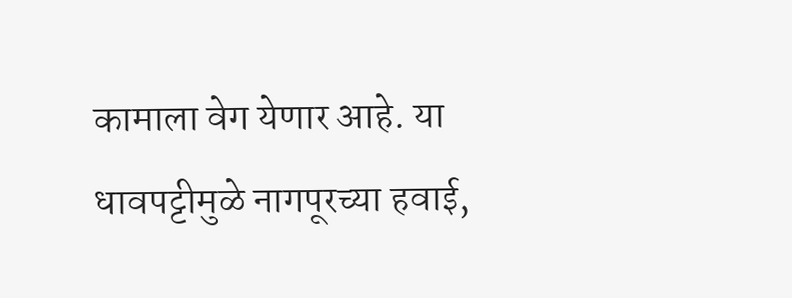कामाला वेग येणार आहे. या धावपट्टीमुळे नागपूरच्या हवाई,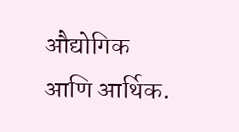औद्योगिक आणि आर्थिक.